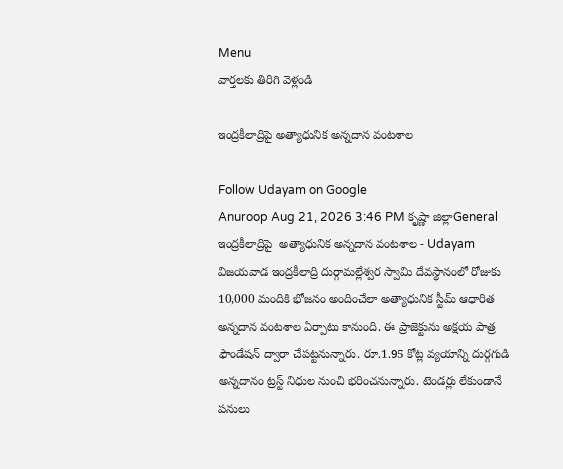Menu
వార్తలకు తిరిగి వెళ్లండి

ఇంద్రకీలాద్రిపై అత్యాధునిక అన్నదాన వంటశాల

Follow Udayam on Google
Anuroop Aug 21, 2026 3:46 PM కృష్ణా జిల్లాGeneral
ఇంద్రకీలాద్రిపై  అత్యాధునిక అన్నదాన వంటశాల - Udayam
విజయవాడ ఇంద్రకీలాద్రి దుర్గామల్లేశ్వర స్వామి దేవస్థానంలో రోజుకు 10,000 మందికి భోజనం అందించేలా అత్యాధునిక స్టీమ్ ఆధారిత అన్నదాన వంటశాల ఏర్పాటు కానుంది. ఈ ప్రాజెక్టును అక్షయ పాత్ర ఫౌండేషన్ ద్వారా చేపట్టనున్నారు. రూ.1.95 కోట్ల వ్యయాన్ని దుర్గగుడి అన్నదానం ట్రస్ట్ నిధుల నుంచి భరించనున్నారు. టెండర్లు లేకుండానే పనులు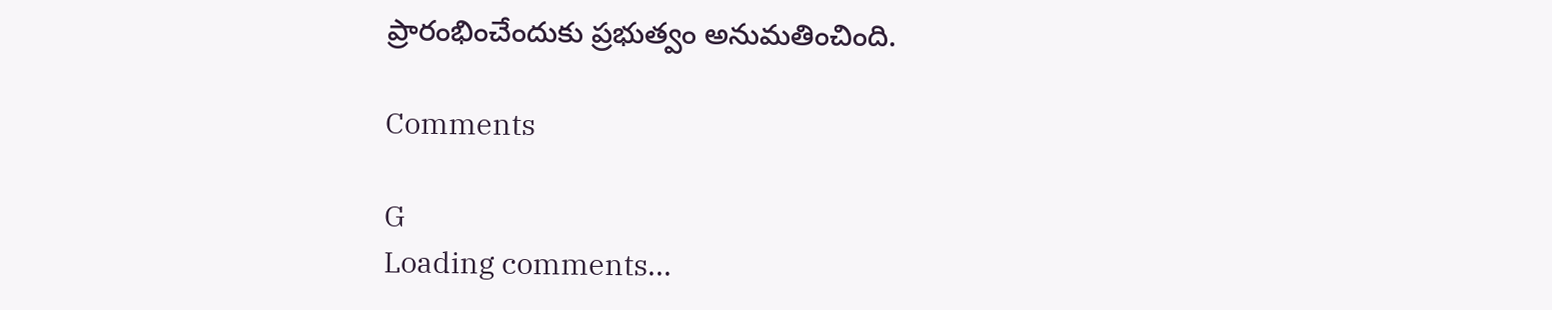ప్రారంభించేందుకు ప్రభుత్వం అనుమతించింది.

Comments

G
Loading comments...